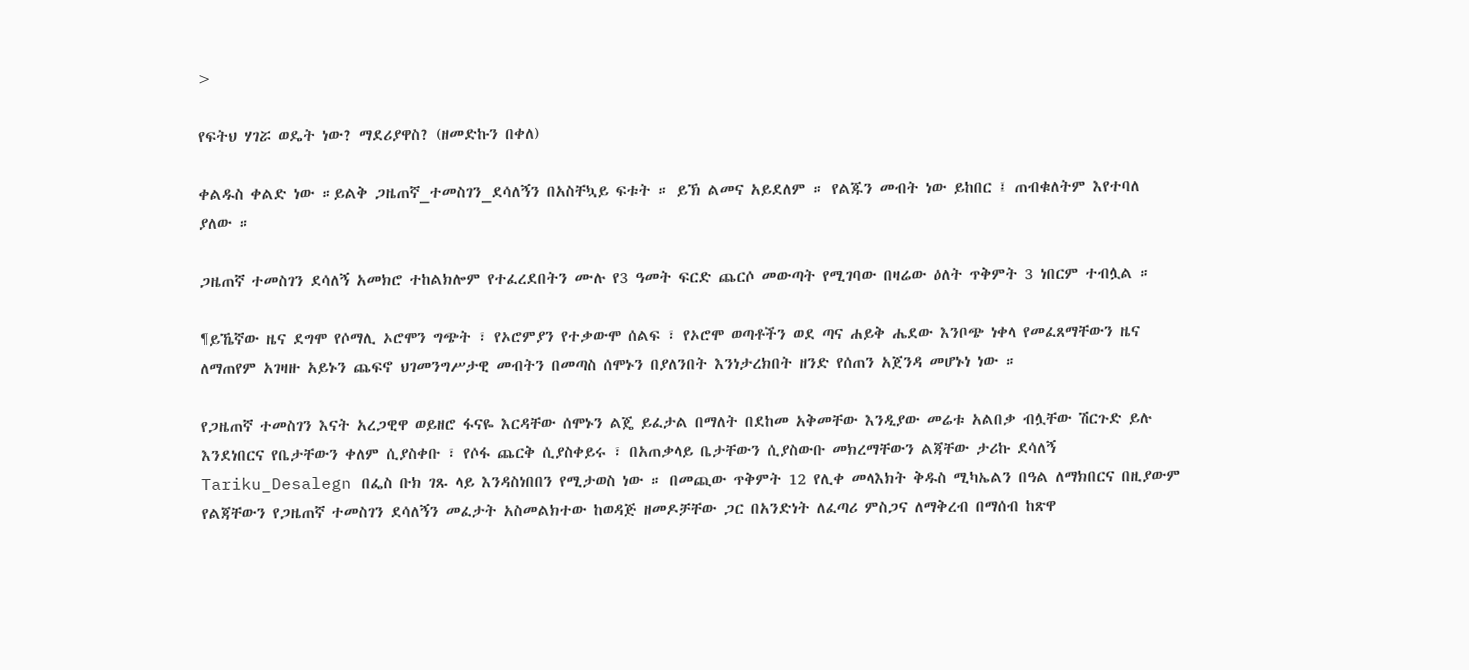>

የፍትህ ሃገሯ ወዴት ነው? ማደሪያዋስ? (ዘመድኩን በቀለ)

ቀልዱስ ቀልድ ነው ።ይልቅ ጋዜጠኛ_ተመስገን_ደሳለኝን በአስቸኳይ ፍቱት ። ይኽ ልመና አይደለም ። የልጁን መብት ነው ይከበር ፤ ጠብቁለትም እየተባለ ያለው ።

ጋዜጠኛ ተመስገን ደሳለኝ አመክሮ ተከልክሎም የተፈረደበትን ሙሉ የ3 ዓመት ፍርድ ጨርሶ መውጣት የሚገባው በዛሬው ዕለት ጥቅምት 3 ነበርም ተብሏል ።

¶ይኼኛው ዜና ደግሞ የሶማሊ ኦሮሞን ግጭት ፣ የኦሮምያን የተቃውሞ ሰልፍ ፣ የኦሮሞ ወጣቶችን ወደ ጣና ሐይቅ ሔደው እንቦጭ ነቀላ የመፈጸማቸውን ዜና ለማጠየም አገዛዙ አይኑን ጨፍኖ ህገመንግሥታዊ መብትን በመጣስ ሰሞኑን በያለንበት እንነታረክበት ዘንድ የሰጠን አጀንዳ መሆኑነ ነው ።

የጋዜጠኛ ተመስገን እናት አረጋዊዋ ወይዘሮ ፋናዬ እርዳቸው ሰሞኑን ልጄ ይፈታል በማለት በደከመ አቅመቸው እንዲያው መሬቱ አልበቃ ብሏቸው ሽርጉድ ይሉ እንደነበርና የቤታቸውን ቀለም ሲያስቀቡ ፣ የሶፋ ጨርቅ ሲያስቀይሩ ፣ በአጠቃላይ ቤታቸውን ሲያስውቡ መክረማቸውን ልጃቸው ታሪኩ ደሳለኝ Tariku_Desalegn በፌስ ቡክ ገጹ ላይ እንዳስነበበን የሚታወስ ነው ። በመጪው ጥቅምት 12 የሊቀ መላእክት ቅዱስ ሚካኤልን በዓል ለማክበርና በዚያውም የልጃቸውን የጋዜጠኛ ተመስገን ደሳለኝን መፈታት አስመልክተው ከወዳጅ ዘመዶቻቸው ጋር በአንድነት ለፈጣሪ ምስጋና ለማቅረብ በማሰብ ከጽዋ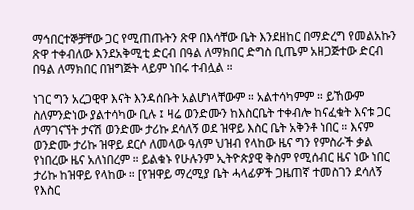ማኅበርተኞቻቸው ጋር የሚጠጡትን ጽዋ በእሳቸው ቤት እንደዘከር በማድረግ የመልአኩን ጽዋ ተቀብለው እንደአቅሚቲ ድርብ በዓል ለማክበር ድግስ ቢጤም አዘጋጅተው ድርብ በዓል ለማክበር በዝግጅት ላይም ነበሩ ተብሏል ።

ነገር ግን አረጋዊዋ እናት እንዳሰቡት አልሆነላቸውም ። አልተሳካምም ። ይኸውም ስለምንድነው ያልተሳካው ቢሉ ፤ ዛሬ ወንድሙን ከእስርቤት ተቀብሎ ከናፈቁት እናቱ ጋር ለማገናኘት ታናሽ ወንድሙ ታሪኩ ደሳለኝ ወደ ዝዋይ እስር ቤት አቅንቶ ነበር ። እናም ወንድሙ ታሪኩ ዝዋይ ደርሶ ለመላው ዓለም ህዝብ የላከው ዜና ግን የምስራች ቃል የነበረው ዜና አለነበረም ። ይልቁኑ የሁሉንም ኢትዮጵያዊ ቅስም የሚሰብር ዜና ነው ነበር ታሪኩ ከዝዋይ የላከው ። [የዝዋይ ማረሚያ ቤት ሓላፊዎች ጋዜጠኛ ተመስገን ደሳለኝ የእስር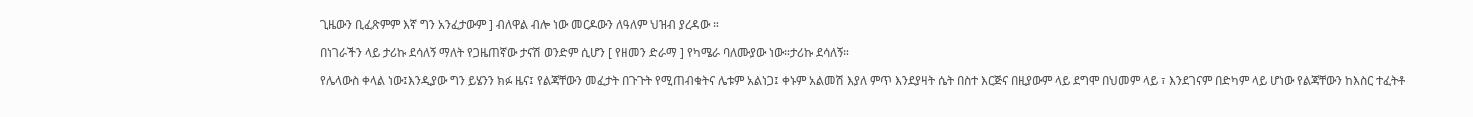ጊዜውን ቢፈጽምም እኛ ግን አንፈታውም ] ብለዋል ብሎ ነው መርዶውን ለዓለም ህዝብ ያረዳው ።

በነገራችን ላይ ታሪኩ ደሳለኝ ማለት የጋዜጠኛው ታናሽ ወንድም ሲሆን [ የዘመን ድራማ ] የካሜራ ባለሙያው ነው።ታሪኩ ደሳለኝ።

የሌላውስ ቀላል ነው፤እንዲያው ግን ይሄንን ክፉ ዜና፤ የልጃቸውን መፈታት በጉጉት የሚጠብቁትና ሌቱም አልነጋ፤ ቀኑም አልመሽ እያለ ምጥ እንደያዛት ሴት በስተ እርጅና በዚያውም ላይ ደግሞ በህመም ላይ ፣ እንደገናም በድካም ላይ ሆነው የልጃቸውን ከእስር ተፈትቶ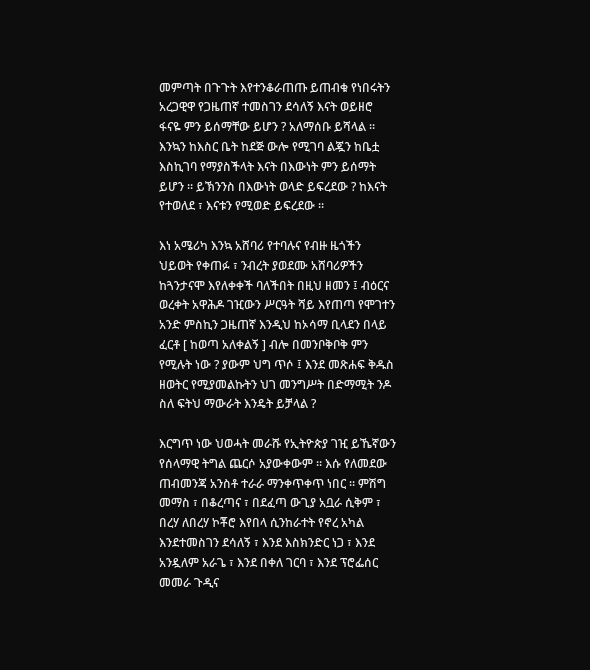መምጣት በጉጉት እየተንቆራጠጡ ይጠብቁ የነበሩትን አረጋዊዋ የጋዜጠኛ ተመስገን ደሳለኝ እናት ወይዘሮ ፋናዬ ምን ይሰማቸው ይሆን ? አለማሰቡ ይሻላል ። እንኳን ከእስር ቤት ከደጅ ውሎ የሚገባ ልጇን ከቤቷ እስኪገባ የማያስችላት እናት በእውነት ምን ይሰማት ይሆን ። ይኽንንስ በእውነት ወላድ ይፍረደው ? ከእናት የተወለደ ፣ እናቱን የሚወድ ይፍረደው ።

እነ አሜሪካ እንኳ አሸባሪ የተባሉና የብዙ ዜጎችን ህይወት የቀጠፉ ፣ ንብረት ያወደሙ አሸባሪዎችን ከጓንታናሞ እየለቀቀች ባለችበት በዚህ ዘመን ፤ ብዕርና ወረቀት አዋሕዶ ገዢውን ሥርዓት ሻይ እየጠጣ የሞገተን አንድ ምስኪን ጋዜጠኛ እንዲህ ከኦሳማ ቢላደን በላይ ፈርቶ [ ከወጣ አለቀልኝ ] ብሎ በመንቦቅቦቅ ምን የሚሉት ነው ? ያውም ህግ ጥሶ ፤ እንደ መጽሐፍ ቅዱስ ዘወትር የሚያመልኩትን ህገ መንግሥት በድማሚት ንዶ ስለ ፍትህ ማውራት እንዴት ይቻላል ?

እርግጥ ነው ህወሓት መራሹ የኢትዮጵያ ገዢ ይኼኛውን የሰላማዊ ትግል ጨርሶ አያውቀውም ። እሱ የለመደው ጠብመንጃ አንስቶ ተራራ ማንቀጥቀጥ ነበር ። ምሽግ መማስ ፣ በቆረጣና ፣ በደፈጣ ውጊያ አቧራ ሲቅም ፣ በረሃ ለበረሃ ኮቾሮ እየበላ ሲንከራተት የኖረ አካል እንደተመስገን ደሳለኝ ፣ እንደ እስክንድር ነጋ ፣ እንደ አንዷለም አራጌ ፣ እንደ በቀለ ገርባ ፣ እንደ ፕሮፌሰር መመራ ጉዲና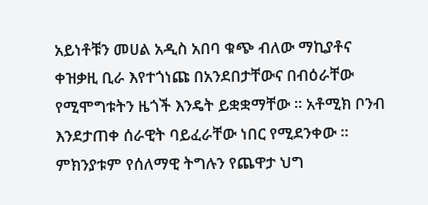አይነቶቹን መሀል አዲስ አበባ ቁጭ ብለው ማኪያቶና ቀዝቃዚ ቢራ እየተጎነጩ በአንደበታቸውና በብዕራቸው የሚሞግቱትን ዜጎች እንዴት ይቋቋማቸው ። አቶሚክ ቦንብ እንደታጠቀ ሰራዊት ባይፈራቸው ነበር የሚደንቀው ። ምክንያቱም የሰለማዊ ትግሉን የጨዋታ ህግ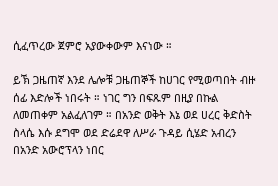ሲፈጥረው ጀምሮ አያውቀውም እናነው ።

ይኽ ጋዜጠኛ እንደ ሌሎቹ ጋዜጠኞች ከሀገር የሚወጣበት ብዙ ሰፊ እድሎች ነበሩት ። ነገር ግን በፍጹም በዚያ በኩል ለመጠቀም አልፈለገም ። በአንድ ወቅት እኔ ወደ ሀረር ቅድስት ስላሴ እሱ ደግሞ ወደ ድሬደዋ ለሥራ ጉዳይ ሲሄድ አብረን በአንድ አውሮፕላን ነበር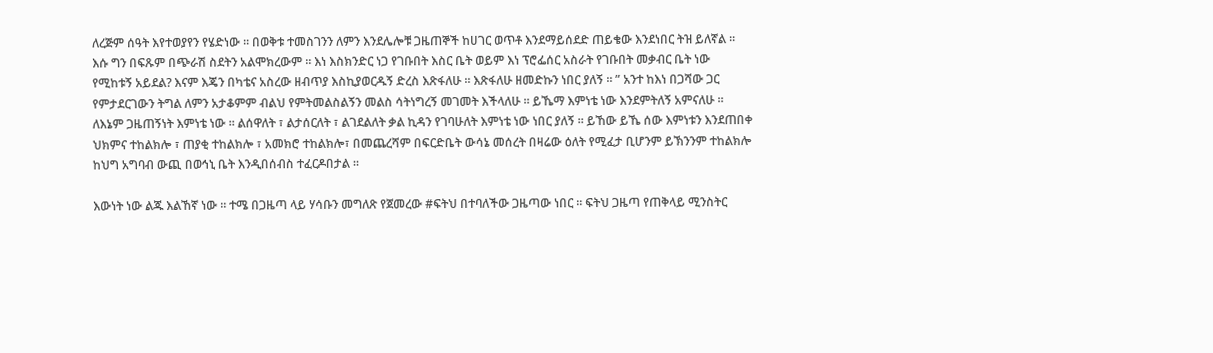ለረጅም ሰዓት እየተወያየን የሄድነው ። በወቅቱ ተመስገንን ለምን እንደሌሎቹ ጋዜጠኞች ከሀገር ወጥቶ እንደማይሰደድ ጠይቄው እንደነበር ትዝ ይለኛል ። እሱ ግን በፍጹም በጭራሽ ስደትን አልሞክረውም ። እነ እስክንድር ነጋ የገቡበት እስር ቤት ወይም እነ ፕሮፌሰር አስራት የገቡበት መቃብር ቤት ነው የሚከቱኝ አይደል? እናም እጄን በካቴና አስረው ዘብጥያ እስኪያወርዱኝ ድረስ እጽፋለሁ ። እጽፋለሁ ዘመድኩን ነበር ያለኝ ። ” አንተ ከእነ በጋሻው ጋር የምታደርገውን ትግል ለምን አታቆምም ብልህ የምትመልስልኝን መልስ ሳትነግረኝ መገመት እችላለሁ ። ይኼማ እምነቴ ነው እንደምትለኝ አምናለሁ ። ለእኔም ጋዜጠኝነት እምነቴ ነው ። ልሰዋለት ፣ ልታሰርለት ፣ ልገደልለት ቃል ኪዳን የገባሁለት እምነቴ ነው ነበር ያለኝ ። ይኸው ይኼ ሰው እምነቱን እንደጠበቀ ህክምና ተከልክሎ ፣ ጠያቂ ተከልክሎ ፣ አመክሮ ተከልክሎ፣ በመጨረሻም በፍርድቤት ውሳኔ መሰረት በዛሬው ዕለት የሚፈታ ቢሆንም ይኽንንም ተከልክሎ ከህግ አግባብ ውጪ በወኅኒ ቤት እንዲበሰብስ ተፈርዶበታል ።

እውነት ነው ልጁ እልኸኛ ነው ። ተሜ በጋዜጣ ላይ ሃሳቡን መግለጽ የጀመረው #ፍትህ በተባለችው ጋዜጣው ነበር ። ፍትህ ጋዜጣ የጠቅላይ ሚንስትር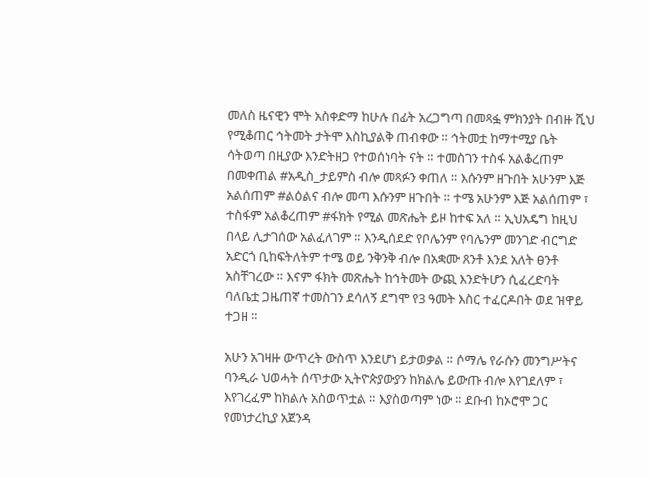መለስ ዜናዊን ሞት አስቀድማ ከሁሉ በፊት አረጋግጣ በመጻፏ ምክንያት በብዙ ሺህ የሚቆጠር ኅትመት ታትሞ እስኪያልቅ ጠብቀው ። ኅትመቷ ከማተሚያ ቤት ሳትወጣ በዚያው እንድትዘጋ የተወሰነባት ናት ። ተመስገን ተስፋ አልቆረጠም በመቀጠል #አዲስ_ታይምስ ብሎ መጻፉን ቀጠለ ። እሱንም ዘጉበት አሁንም እጅ አልሰጠም #ልዕልና ብሎ መጣ እሱንም ዘጉበት ። ተሜ አሁንም እጅ አልሰጠም ፣ ተስፋም አልቆረጠም #ፋክት የሚል መጽሔት ይዞ ከተፍ አለ ። ኢህአዴግ ከዚህ በላይ ሊታገሰው አልፈለገም ። እንዲሰደድ የቦሌንም የባሌንም መንገድ ብርግድ አድርጎ ቢከፍትለትም ተሜ ወይ ንቅንቅ ብሎ በአቋሙ ጸንቶ እንደ አለት ፀንቶ አስቸገረው ። እናም ፋክት መጽሔት ከኅትመት ውጪ እንድትሆን ሲፈረድባት ባለቤቷ ጋዜጠኛ ተመስገን ደሳለኝ ደግሞ የ3 ዓመት እስር ተፈርዶበት ወደ ዝዋይ ተጋዘ ።

አሁን አገዛዙ ውጥረት ውስጥ እንደሆነ ይታወቃል ። ሶማሌ የራሱን መንግሥትና ባንዲራ ህወሓት ሰጥታው ኢትዮጵያውያን ከክልሌ ይውጡ ብሎ እየገደለም ፣ እየገረፈም ከክልሉ አስወጥቷል ። እያስወጣም ነው ። ደቡብ ከኦሮሞ ጋር የመነታረኪያ አጀንዳ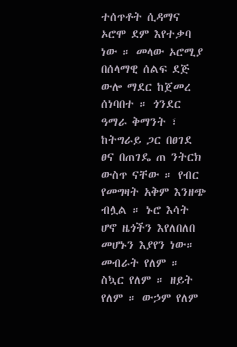ተሰጥቶት ሲዳማና ኦሮሞ ደም እየተቃባ ነው ። መላው ኦሮሚያ በሰላማዊ ሰልፍ ደጅ ውሎ ማደር ከጀመረ ሰነባበተ ። ጎንደር ዓማራ ቅማንት ፣ ከትግራይ ጋር በፀገደ ፀና በጠገዴ ጠ ንትርክ ውስጥ ናቸው ። የብር የመግዛት አቅም እንዘጭ ብሏል ። ኑሮ እሳት ሆኖ ዜጎችን እየለበለበ መሆኑን እያየን ነው። መብራት የለም ። ስኳር የለም ። ዘይት የለም ። ውኃም የለም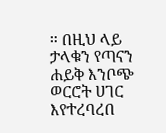። በዚህ ላይ ታላቁን የጣናን ሐይቅ እንቦጭ ወርሮት ሀገር እየተረባረበ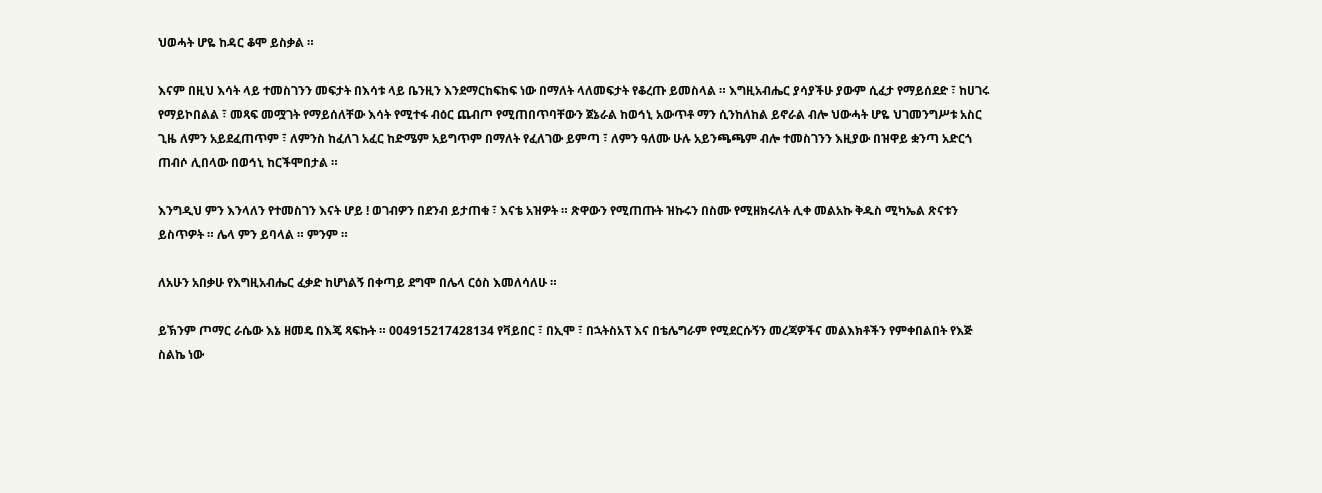ህወሓት ሆዬ ከዳር ቆሞ ይስቃል ።

እናም በዚህ እሳት ላይ ተመስገንን መፍታት በእሳቱ ላይ ቤንዚን እንደማርከፍከፍ ነው በማለት ላለመፍታት የቆረጡ ይመስላል ። እግዚአብሔር ያሳያችሁ ያውም ሲፈታ የማይሰደድ ፣ ከሀገሩ የማይኮበልል ፣ መጻፍ መሟገት የማይሰለቸው እሳት የሚተፋ ብዕር ጨብጦ የሚጠበጥባቸውን ጀኔራል ከወኅኒ አውጥቶ ማን ሲንከለከል ይኖራል ብሎ ህውሓት ሆዬ ህገመንግሥቱ አስር ጊዜ ለምን አይደፈጠጥም ፣ ለምንስ ከፈለገ አፈር ከድሜም አይግጥም በማለት የፈለገው ይምጣ ፣ ለምን ዓለሙ ሁሉ አይንጫጫም ብሎ ተመስገንን እዚያው በዝዋይ ቋንጣ አድርጎ ጠብሶ ሊበላው በወኅኒ ከርችሞበታል ።

እንግዲህ ምን እንላለን የተመስገን እናት ሆይ ! ወገብዎን በደንብ ይታጠቁ ፣ እናቴ አዝዎት ። ጽዋውን የሚጠጡት ዝኩሩን በስሙ የሚዘክሩለት ሊቀ መልአኩ ቅዱስ ሚካኤል ጽናቱን ይስጥዎት ። ሌላ ምን ይባላል ። ምንም ።

ለአሁን አበቃሁ የእግዚአብሔር ፈቃድ ከሆነልኝ በቀጣይ ደግሞ በሌላ ርዕስ እመለሳለሁ ።

ይኽንም ጦማር ራሴው እኔ ዘመዴ በእጄ ጻፍኩት ። 004915217428134 የቫይበር ፣ በኢሞ ፣ በኋትስአፕ እና በቴሌግራም የሚደርሱኝን መረጃዎችና መልእክቶችን የምቀበልበት የእጅ ስልኬ ነው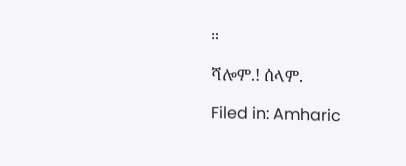።

ሻሎም.! ሰላም.

Filed in: Amharic